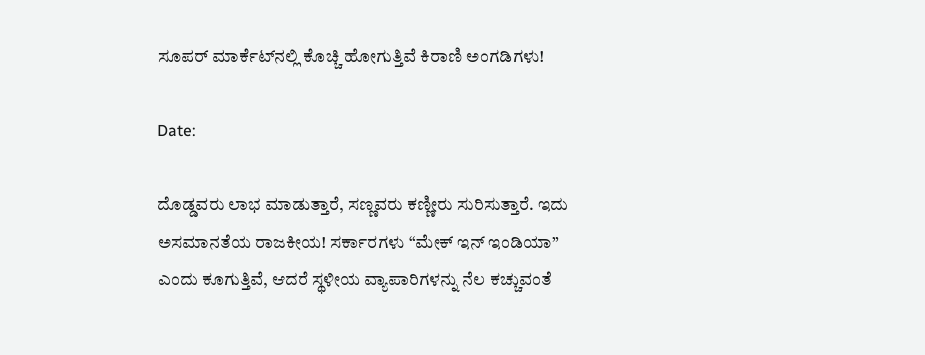ಸೂಪರ್‌ ಮಾರ್ಕೆಟ್‌ನಲ್ಲಿ ಕೊಚ್ಚಿ ಹೋಗುತ್ತಿವೆ ಕಿರಾಣಿ ಅಂಗಡಿಗಳು!

Date:

ದೊಡ್ಡವರು ಲಾಭ ಮಾಡುತ್ತಾರೆ, ಸಣ್ಣವರು ಕಣ್ಣೀರು ಸುರಿಸುತ್ತಾರೆ. ಇದು ಅಸಮಾನತೆಯ ರಾಜಕೀಯ! ಸರ್ಕಾರಗಳು “ಮೇಕ್ ಇನ್ ಇಂಡಿಯಾ” ಎಂದು ಕೂಗುತ್ತಿವೆ, ಆದರೆ ಸ್ಥಳೀಯ ವ್ಯಾಪಾರಿಗಳನ್ನು ನೆಲ ಕಚ್ಚುವಂತೆ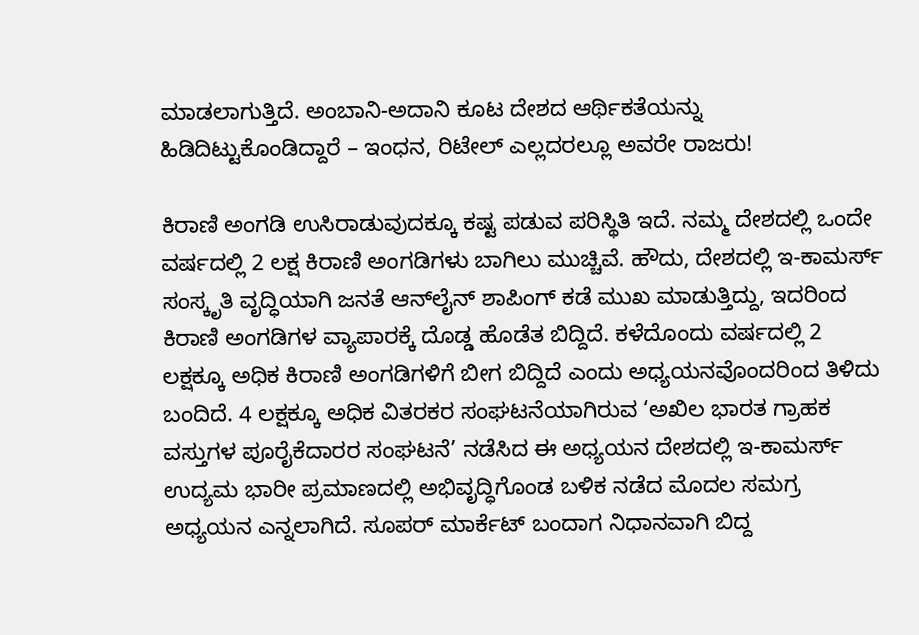ಮಾಡಲಾಗುತ್ತಿದೆ. ಅಂಬಾನಿ-ಅದಾನಿ ಕೂಟ ದೇಶದ ಆರ್ಥಿಕತೆಯನ್ನು ಹಿಡಿದಿಟ್ಟುಕೊಂಡಿದ್ದಾರೆ – ಇಂಧನ, ರಿಟೇಲ್ ಎಲ್ಲದರಲ್ಲೂ ಅವರೇ ರಾಜರು!

ಕಿರಾಣಿ ಅಂಗಡಿ ಉಸಿರಾಡುವುದಕ್ಕೂ ಕಷ್ಟ ಪಡುವ ಪರಿಸ್ಥಿತಿ ಇದೆ. ನಮ್ಮ ದೇಶದಲ್ಲಿ ಒಂದೇ ವರ್ಷದಲ್ಲಿ 2 ಲಕ್ಷ ಕಿರಾಣಿ ಅಂಗಡಿಗಳು ಬಾಗಿಲು ಮುಚ್ಚಿವೆ. ಹೌದು, ದೇಶದಲ್ಲಿ ಇ-ಕಾಮರ್ಸ್‌ ಸಂಸ್ಕೃತಿ ವೃದ್ಧಿಯಾಗಿ ಜನತೆ ಆನ್‌ಲೈನ್‌ ಶಾಪಿಂಗ್‌ ಕಡೆ ಮುಖ ಮಾಡುತ್ತಿದ್ದು, ಇದರಿಂದ ಕಿರಾಣಿ ಅಂಗಡಿಗಳ ವ್ಯಾಪಾರಕ್ಕೆ ದೊಡ್ಡ ಹೊಡೆತ ಬಿದ್ದಿದೆ. ಕಳೆದೊಂದು ವರ್ಷದಲ್ಲಿ 2 ಲಕ್ಷಕ್ಕೂ ಅಧಿಕ ಕಿರಾಣಿ ಅಂಗಡಿಗಳಿಗೆ ಬೀಗ ಬಿದ್ದಿದೆ ಎಂದು ಅಧ್ಯಯನವೊಂದರಿಂದ ತಿಳಿದು ಬಂದಿದೆ. 4 ಲಕ್ಷಕ್ಕೂ ಅಧಿಕ ವಿತರಕರ ಸಂಘಟನೆಯಾಗಿರುವ ‘ಅಖಿಲ ಭಾರತ ಗ್ರಾಹಕ ವಸ್ತುಗಳ ಪೂರೈಕೆದಾರರ ಸಂಘಟನೆ’ ನಡೆಸಿದ ಈ ಅಧ್ಯಯನ ದೇಶದಲ್ಲಿ ಇ-ಕಾಮರ್ಸ್‌ ಉದ್ಯಮ ಭಾರೀ ಪ್ರಮಾಣದಲ್ಲಿ ಅಭಿವೃದ್ಧಿಗೊಂಡ ಬಳಿಕ ನಡೆದ ಮೊದಲ ಸಮಗ್ರ ಅಧ್ಯಯನ ಎನ್ನಲಾಗಿದೆ. ಸೂಪರ್‌ ಮಾರ್ಕೆಟ್‌ ಬಂದಾಗ ನಿಧಾನವಾಗಿ ಬಿದ್ದ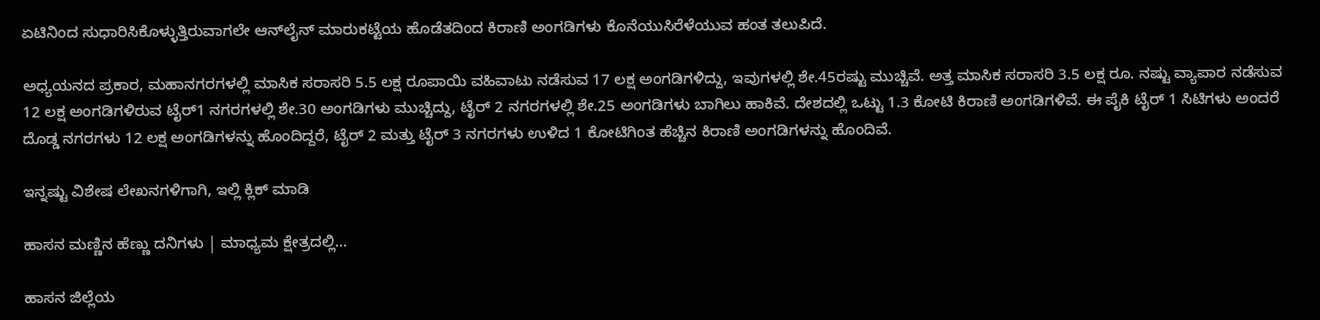ಏಟಿನಿಂದ ಸುಧಾರಿಸಿಕೊಳ್ಳುತ್ತಿರುವಾಗಲೇ ಆನ್‌ಲೈನ್‌ ಮಾರುಕಟ್ಟೆಯ ಹೊಡೆತದಿಂದ ಕಿರಾಣಿ ಅಂಗಡಿಗಳು ಕೊನೆಯುಸಿರೆಳೆಯುವ ಹಂತ ತಲುಪಿದೆ.

ಅಧ್ಯಯನದ ಪ್ರಕಾರ, ಮಹಾನಗರಗಳಲ್ಲಿ ಮಾಸಿಕ ಸರಾಸರಿ 5.5 ಲಕ್ಷ ರೂಪಾಯಿ ವಹಿವಾಟು ನಡೆಸುವ 17 ಲಕ್ಷ ಅಂಗಡಿಗಳಿದ್ದು, ಇವುಗಳಲ್ಲಿ ಶೇ.45ರಷ್ಟು ಮುಚ್ಚಿವೆ. ಅತ್ತ ಮಾಸಿಕ ಸರಾಸರಿ 3.5 ಲಕ್ಷ ರೂ. ನಷ್ಟು ವ್ಯಾಪಾರ ನಡೆಸುವ 12 ಲಕ್ಷ ಅಂಗಡಿಗಳಿರುವ ಟೈರ್‌1 ನಗರಗಳಲ್ಲಿ ಶೇ.30 ಅಂಗಡಿಗಳು ಮುಚ್ಚಿದ್ದು, ಟೈರ್‌ 2 ನಗರಗಳಲ್ಲಿ ಶೇ.25 ಅಂಗಡಿಗಳು ಬಾಗಿಲು ಹಾಕಿವೆ. ದೇಶದಲ್ಲಿ ಒಟ್ಟು 1.3 ಕೋಟಿ ಕಿರಾಣಿ ಅಂಗಡಿಗಳಿವೆ. ಈ ಪೈಕಿ ಟೈರ್‌ 1 ಸಿಟಿಗಳು ಅಂದರೆ ದೊಡ್ಡ ನಗರಗಳು 12 ಲಕ್ಷ ಅಂಗಡಿಗಳನ್ನು ಹೊಂದಿದ್ದರೆ, ಟೈರ್‌ 2 ಮತ್ತು ಟೈರ್‌ 3 ನಗರಗಳು ಉಳಿದ 1 ಕೋಟಿಗಿಂತ ಹೆಚ್ಚಿನ ಕಿರಾಣಿ ಅಂಗಡಿಗಳನ್ನು ಹೊಂದಿವೆ.

ಇನ್ನಷ್ಟು ವಿಶೇಷ ಲೇಖನಗಳಿಗಾಗಿ, ಇಲ್ಲಿ ಕ್ಲಿಕ್ ಮಾಡಿ

ಹಾಸನ ಮಣ್ಣಿನ ಹೆಣ್ಣು ದನಿಗಳು | ಮಾಧ್ಯಮ ಕ್ಷೇತ್ರದಲ್ಲಿ...

ಹಾಸನ ಜಿಲ್ಲೆಯ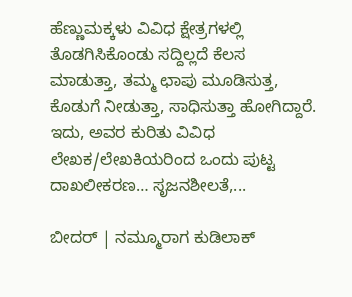ಹೆಣ್ಣುಮಕ್ಕಳು ವಿವಿಧ ಕ್ಷೇತ್ರಗಳಲ್ಲಿ ತೊಡಗಿಸಿಕೊಂಡು ಸದ್ದಿಲ್ಲದೆ ಕೆಲಸ ಮಾಡುತ್ತಾ, ತಮ್ಮ ಛಾಪು ಮೂಡಿಸುತ್ತ, ಕೊಡುಗೆ ನೀಡುತ್ತಾ, ಸಾಧಿಸುತ್ತಾ ಹೋಗಿದ್ದಾರೆ. ಇದು, ಅವರ ಕುರಿತು ವಿವಿಧ ಲೇಖಕ/ಲೇಖಕಿಯರಿಂದ ಒಂದು ಪುಟ್ಟ ದಾಖಲೀಕರಣ… ಸೃಜನಶೀಲತೆ,...

ಬೀದರ್ | ನಮ್ಮೂರಾಗ ಕುಡಿಲಾಕ್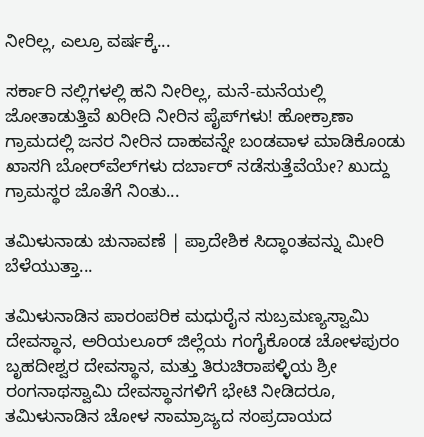ನೀರಿಲ್ಲ, ಎಲ್ರೂ ವರ್ಷಕ್ಕೆ...

ಸರ್ಕಾರಿ ನಲ್ಲಿಗಳಲ್ಲಿ ಹನಿ ನೀರಿಲ್ಲ, ಮನೆ-ಮನೆಯಲ್ಲಿ ಜೋತಾಡುತ್ತಿವೆ ಖರೀದಿ ನೀರಿನ ಪೈಪ್‌ಗಳು! ಹೋಕ್ರಾಣಾ ಗ್ರಾಮದಲ್ಲಿ ಜನರ ನೀರಿನ ದಾಹವನ್ನೇ ಬಂಡವಾಳ ಮಾಡಿಕೊಂಡು ಖಾಸಗಿ ಬೋರ್‌ವೆಲ್‌ಗಳು ದರ್ಬಾರ್‌ ನಡೆಸುತ್ತೆವೆಯೇ? ಖುದ್ದು ಗ್ರಾಮಸ್ಥರ ಜೊತೆಗೆ ನಿಂತು...

ತಮಿಳುನಾಡು ಚುನಾವಣೆ | ಪ್ರಾದೇಶಿಕ ಸಿದ್ಧಾಂತವನ್ನು ಮೀರಿ ಬೆಳೆಯುತ್ತಾ...

ತಮಿಳುನಾಡಿನ ಪಾರಂಪರಿಕ ಮಧುರೈನ ಸುಬ್ರಮಣ್ಯಸ್ವಾಮಿ ದೇವಸ್ಥಾನ, ಅರಿಯಲೂರ್ ಜಿಲ್ಲೆಯ ಗಂಗೈಕೊಂಡ ಚೋಳಪುರಂ ಬೃಹದೀಶ್ವರ ದೇವಸ್ಥಾನ, ಮತ್ತು ತಿರುಚಿರಾಪಳ್ಳಿಯ ಶ್ರೀ ರಂಗನಾಥಸ್ವಾಮಿ ದೇವಸ್ಥಾನಗಳಿಗೆ ಭೇಟಿ ನೀಡಿದರೂ, ತಮಿಳುನಾಡಿನ ಚೋಳ ಸಾಮ್ರಾಜ್ಯದ ಸಂಪ್ರದಾಯದ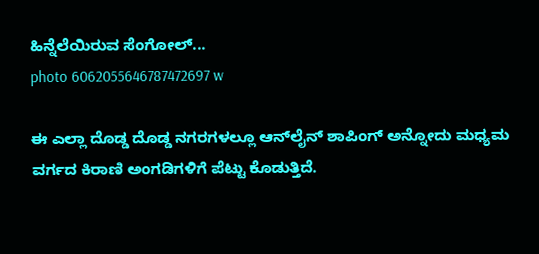ಹಿನ್ನೆಲೆಯಿರುವ ಸೆಂಗೋಲ್...
photo 6062055646787472697 w

ಈ ಎಲ್ಲಾ ದೊಡ್ಡ ದೊಡ್ಡ ನಗರಗಳಲ್ಲೂ ಆನ್‌ಲೈನ್‌ ಶಾಪಿಂಗ್‌ ಅನ್ನೋದು ಮಧ್ಯಮ ವರ್ಗದ ಕಿರಾಣಿ ಅಂಗಡಿಗಳಿಗೆ ಪೆಟ್ಟು ಕೊಡುತ್ತಿದೆ.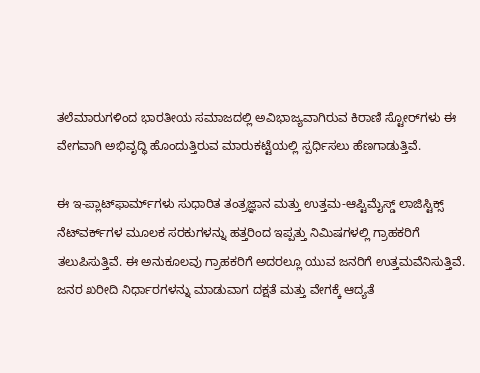ತಲೆಮಾರುಗಳಿಂದ ಭಾರತೀಯ ಸಮಾಜದಲ್ಲಿ ಅವಿಭಾಜ್ಯವಾಗಿರುವ ಕಿರಾಣಿ ಸ್ಟೋರ್‌ಗಳು ಈ ವೇಗವಾಗಿ ಅಭಿವೃದ್ಧಿ ಹೊಂದುತ್ತಿರುವ ಮಾರುಕಟ್ಟೆಯಲ್ಲಿ ಸ್ಪರ್ಧಿಸಲು ಹೆಣಗಾಡುತ್ತಿವೆ.

ಈ ಇ-ಪ್ಲಾಟ್‌ಫಾರ್ಮ್‌ಗಳು ಸುಧಾರಿತ ತಂತ್ರಜ್ಞಾನ ಮತ್ತು ಉತ್ತಮ-ಆಪ್ಟಿಮೈಸ್ಡ್ ಲಾಜಿಸ್ಟಿಕ್ಸ್ ನೆಟ್‌ವರ್ಕ್‌ಗಳ ಮೂಲಕ ಸರಕುಗಳನ್ನು ಹತ್ತರಿಂದ ಇಪ್ಪತ್ತು ನಿಮಿಷಗಳಲ್ಲಿ ಗ್ರಾಹಕರಿಗೆ ತಲುಪಿಸುತ್ತಿವೆ. ಈ ಅನುಕೂಲವು ಗ್ರಾಹಕರಿಗೆ ಅದರಲ್ಲೂ ಯುವ ಜನರಿಗೆ ಉತ್ತಮವೆನಿಸುತ್ತಿವೆ. ಜನರ ಖರೀದಿ ನಿರ್ಧಾರಗಳನ್ನು ಮಾಡುವಾಗ ದಕ್ಷತೆ ಮತ್ತು ವೇಗಕ್ಕೆ ಆದ್ಯತೆ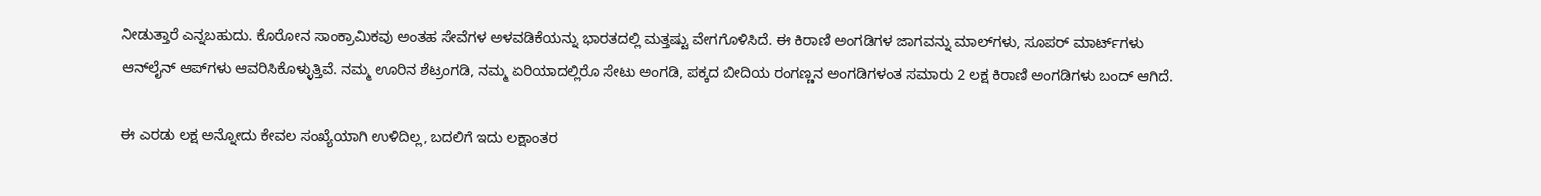ನೀಡುತ್ತಾರೆ ಎನ್ನಬಹುದು. ಕೊರೋನ ಸಾಂಕ್ರಾಮಿಕವು ಅಂತಹ ಸೇವೆಗಳ ಅಳವಡಿಕೆಯನ್ನು ಭಾರತದಲ್ಲಿ ಮತ್ತಷ್ಟು ವೇಗಗೊಳಿಸಿದೆ. ಈ ಕಿರಾಣಿ ಅಂಗಡಿಗಳ ಜಾಗವನ್ನು ಮಾಲ್‌ಗಳು, ಸೂಪರ್‌ ಮಾರ್ಟ್‌ಗಳು ಆನ್‌ಲೈನ್‌ ಆಪ್‌ಗಳು ಆವರಿಸಿಕೊಳ್ಳುತ್ತಿವೆ. ನಮ್ಮ ಊರಿನ ಶೆಟ್ರಂಗಡಿ, ನಮ್ಮ ಏರಿಯಾದಲ್ಲಿರೊ ಸೇಟು ಅಂಗಡಿ, ಪಕ್ಕದ ಬೀದಿಯ ರಂಗಣ್ಣನ ಅಂಗಡಿಗಳಂತ ಸಮಾರು 2 ಲಕ್ಷ ಕಿರಾಣಿ ಅಂಗಡಿಗಳು ಬಂದ್‌ ಆಗಿದೆ.

ಈ ಎರಡು ಲಕ್ಷ ಅನ್ನೋದು ಕೇವಲ ಸಂಖ್ಯೆಯಾಗಿ ಉಳಿದಿಲ್ಲ, ಬದಲಿಗೆ ಇದು ಲಕ್ಷಾಂತರ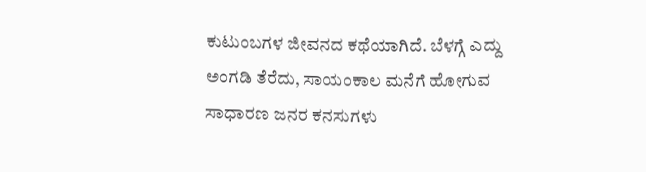ಕುಟುಂಬಗಳ ಜೀವನದ ಕಥೆಯಾಗಿದೆ. ಬೆಳಗ್ಗೆ ಎದ್ದು ಅಂಗಡಿ ತೆರೆದು, ಸಾಯಂಕಾಲ ಮನೆಗೆ ಹೋಗುವ ಸಾಧಾರಣ ಜನರ ಕನಸುಗಳು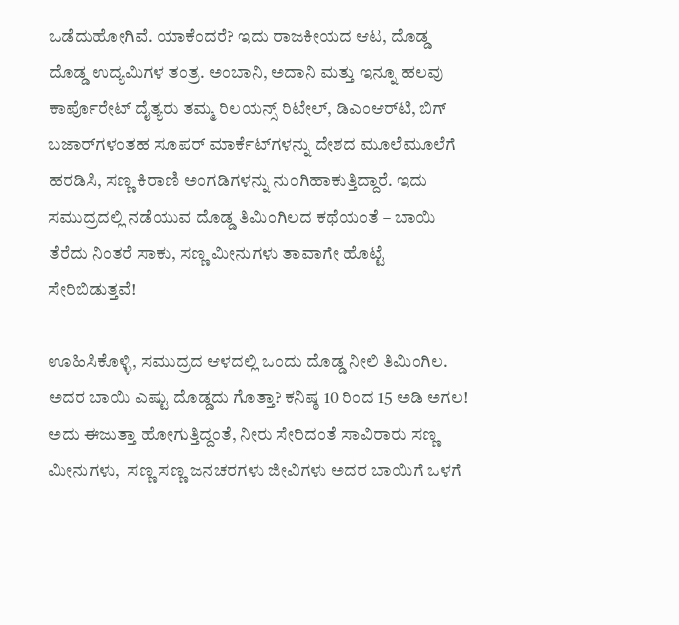ಒಡೆದುಹೋಗಿವೆ. ಯಾಕೆಂದರೆ? ಇದು ರಾಜಕೀಯದ ಆಟ, ದೊಡ್ಡ ದೊಡ್ಡ ಉದ್ಯಮಿಗಳ ತಂತ್ರ. ಅಂಬಾನಿ, ಅದಾನಿ ಮತ್ತು ಇನ್ನೂ ಹಲವು ಕಾರ್ಪೊರೇಟ್ ದೈತ್ಯರು ತಮ್ಮ ರಿಲಯನ್ಸ್ ರಿಟೇಲ್, ಡಿಎಂಆರ್‌ಟಿ, ಬಿಗ್ ಬಜಾರ್‌ಗಳಂತಹ ಸೂಪರ್ ಮಾರ್ಕೆಟ್‌ಗಳನ್ನು ದೇಶದ ಮೂಲೆಮೂಲೆಗೆ ಹರಡಿಸಿ, ಸಣ್ಣ ಕಿರಾಣಿ ಅಂಗಡಿಗಳನ್ನು ನುಂಗಿಹಾಕುತ್ತಿದ್ದಾರೆ. ಇದು ಸಮುದ್ರದಲ್ಲಿ ನಡೆಯುವ ದೊಡ್ಡ ತಿಮಿಂಗಿಲದ ಕಥೆಯಂತೆ – ಬಾಯಿ ತೆರೆದು ನಿಂತರೆ ಸಾಕು, ಸಣ್ಣ ಮೀನುಗಳು ತಾವಾಗೇ ಹೊಟ್ಟೆ ಸೇರಿಬಿಡುತ್ತವೆ!

ಊಹಿಸಿಕೊಳ್ಳಿ, ಸಮುದ್ರದ ಆಳದಲ್ಲಿ ಒಂದು ದೊಡ್ಡ ನೀಲಿ ತಿಮಿಂಗಿಲ. ಅದರ ಬಾಯಿ ಎಷ್ಟು ದೊಡ್ಡದು ಗೊತ್ತಾ? ಕನಿಷ್ಠ 10 ರಿಂದ 15 ಅಡಿ ಅಗಲ! ಅದು ಈಜುತ್ತಾ ಹೋಗುತ್ತಿದ್ದಂತೆ, ನೀರು ಸೇರಿದಂತೆ ಸಾವಿರಾರು ಸಣ್ಣ ಮೀನುಗಳು,  ಸಣ್ಣ ಸಣ್ಣ ಜನಚರಗಳು ಜೀವಿಗಳು ಅದರ ಬಾಯಿಗೆ ಒಳಗೆ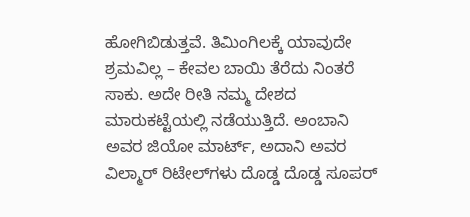ಹೋಗಿಬಿಡುತ್ತವೆ. ತಿಮಿಂಗಿಲಕ್ಕೆ ಯಾವುದೇ ಶ್ರಮವಿಲ್ಲ – ಕೇವಲ ಬಾಯಿ ತೆರೆದು ನಿಂತರೆ ಸಾಕು. ಅದೇ ರೀತಿ ನಮ್ಮ ದೇಶದ ಮಾರುಕಟ್ಟೆಯಲ್ಲಿ ನಡೆಯುತ್ತಿದೆ. ಅಂಬಾನಿ ಅವರ ಜಿಯೋ ಮಾರ್ಟ್, ಅದಾನಿ ಅವರ ವಿಲ್ಮಾರ್ ರಿಟೇಲ್‌ಗಳು ದೊಡ್ಡ ದೊಡ್ಡ ಸೂಪರ್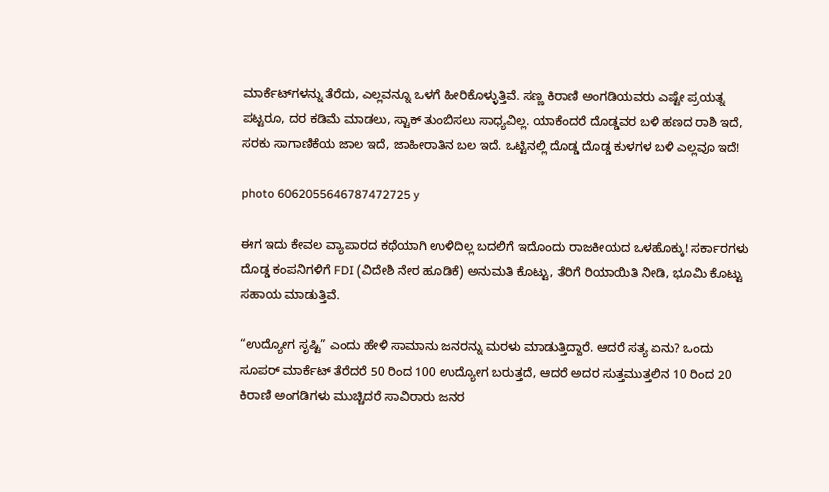ಮಾರ್ಕೆಟ್‌ಗಳನ್ನು ತೆರೆದು, ಎಲ್ಲವನ್ನೂ ಒಳಗೆ ಹೀರಿಕೊಳ್ಳುತ್ತಿವೆ. ಸಣ್ಣ ಕಿರಾಣಿ ಅಂಗಡಿಯವರು ಎಷ್ಟೇ ಪ್ರಯತ್ನ ಪಟ್ಟರೂ, ದರ ಕಡಿಮೆ ಮಾಡಲು, ಸ್ಟಾಕ್ ತುಂಬಿಸಲು ಸಾಧ್ಯವಿಲ್ಲ. ಯಾಕೆಂದರೆ ದೊಡ್ಡವರ ಬಳಿ ಹಣದ ರಾಶಿ ಇದೆ, ಸರಕು ಸಾಗಾಣಿಕೆಯ ಜಾಲ ಇದೆ, ಜಾಹೀರಾತಿನ ಬಲ ಇದೆ. ಒಟ್ಟಿನಲ್ಲಿ ದೊಡ್ಡ ದೊಡ್ಡ ಕುಳಗಳ ಬಳಿ ಎಲ್ಲವೂ ಇದೆ!

photo 6062055646787472725 y

ಈಗ ಇದು ಕೇವಲ ವ್ಯಾಪಾರದ ಕಥೆಯಾಗಿ ಉಳಿದಿಲ್ಲ ಬದಲಿಗೆ ಇದೊಂದು ರಾಜಕೀಯದ ಒಳಹೊಕ್ಕು! ಸರ್ಕಾರಗಳು ದೊಡ್ಡ ಕಂಪನಿಗಳಿಗೆ FDI (ವಿದೇಶಿ ನೇರ ಹೂಡಿಕೆ) ಅನುಮತಿ ಕೊಟ್ಟು, ತೆರಿಗೆ ರಿಯಾಯಿತಿ ನೀಡಿ, ಭೂಮಿ ಕೊಟ್ಟು ಸಹಾಯ ಮಾಡುತ್ತಿವೆ.

“ಉದ್ಯೋಗ ಸೃಷ್ಟಿ” ಎಂದು ಹೇಳಿ ಸಾಮಾನು ಜನರನ್ನು ಮರಳು ಮಾಡುತ್ತಿದ್ದಾರೆ. ಆದರೆ ಸತ್ಯ ಏನು? ಒಂದು ಸೂಪರ್ ಮಾರ್ಕೆಟ್ ತೆರೆದರೆ 50 ರಿಂದ 100 ಉದ್ಯೋಗ ಬರುತ್ತದೆ, ಆದರೆ ಅದರ ಸುತ್ತಮುತ್ತಲಿನ 10 ರಿಂದ 20 ಕಿರಾಣಿ ಅಂಗಡಿಗಳು ಮುಚ್ಚಿದರೆ ಸಾವಿರಾರು ಜನರ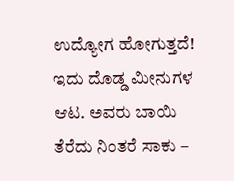ಉದ್ಯೋಗ ಹೋಗುತ್ತದೆ! ಇದು ದೊಡ್ಡ ಮೀನುಗಳ ಆಟ. ಅವರು ಬಾಯಿ ತೆರೆದು ನಿಂತರೆ ಸಾಕು –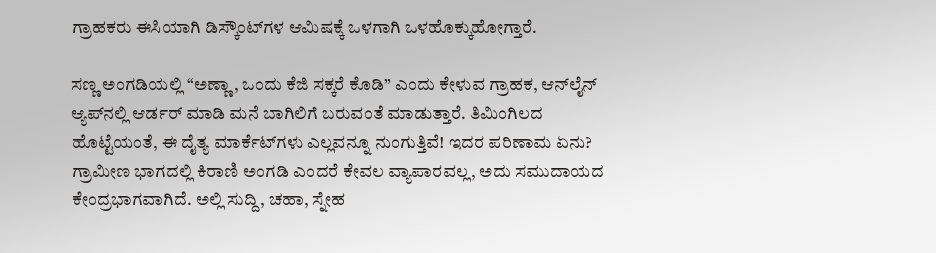ಗ್ರಾಹಕರು ಈಸಿಯಾಗಿ ಡಿಸ್ಕೌಂಟ್‌ಗಳ ಆಮಿಷಕ್ಕೆ ಒಳಗಾಗಿ ಒಳಹೊಕ್ಕುಹೋಗ್ತಾರೆ.

ಸಣ್ಣ ಅಂಗಡಿಯಲ್ಲಿ “ಅಣ್ಣಾ, ಒಂದು ಕೆಜಿ ಸಕ್ಕರೆ ಕೊಡಿ” ಎಂದು ಕೇಳುವ ಗ್ರಾಹಕ, ಆನ್‌ಲೈನ್ ಆ್ಯಪ್‌ನಲ್ಲಿ ಆರ್ಡರ್ ಮಾಡಿ ಮನೆ ಬಾಗಿಲಿಗೆ ಬರುವಂತೆ ಮಾಡುತ್ತಾರೆ. ತಿಮಿಂಗಿಲದ ಹೊಟ್ಟೆಯಂತೆ, ಈ ದೈತ್ಯ ಮಾರ್ಕೆಟ್‌ಗಳು ಎಲ್ಲವನ್ನೂ ನುಂಗುತ್ತಿವೆ! ಇದರ ಪರಿಣಾಮ ಏನು? ಗ್ರಾಮೀಣ ಭಾಗದಲ್ಲಿ ಕಿರಾಣಿ ಅಂಗಡಿ ಎಂದರೆ ಕೇವಲ ವ್ಯಾಪಾರವಲ್ಲ, ಅದು ಸಮುದಾಯದ ಕೇಂದ್ರಭಾಗವಾಗಿದೆ. ಅಲ್ಲಿ ಸುದ್ದಿ, ಚಹಾ, ಸ್ನೇಹ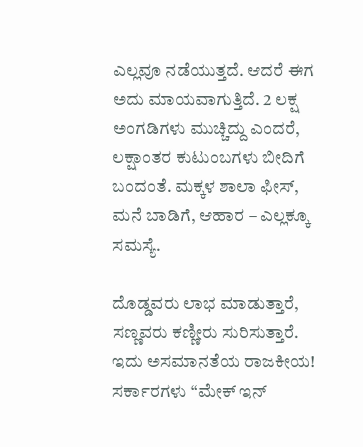ಎಲ್ಲವೂ ನಡೆಯುತ್ತದೆ. ಆದರೆ ಈಗ ಅದು ಮಾಯವಾಗುತ್ತಿದೆ. 2 ಲಕ್ಷ ಅಂಗಡಿಗಳು ಮುಚ್ಚಿದ್ದು ಎಂದರೆ, ಲಕ್ಷಾಂತರ ಕುಟುಂಬಗಳು ಬೀದಿಗೆ ಬಂದಂತೆ. ಮಕ್ಕಳ ಶಾಲಾ ಫೀಸ್, ಮನೆ ಬಾಡಿಗೆ, ಆಹಾರ – ಎಲ್ಲಕ್ಕೂ ಸಮಸ್ಯೆ.

ದೊಡ್ಡವರು ಲಾಭ ಮಾಡುತ್ತಾರೆ, ಸಣ್ಣವರು ಕಣ್ಣೀರು ಸುರಿಸುತ್ತಾರೆ. ಇದು ಅಸಮಾನತೆಯ ರಾಜಕೀಯ! ಸರ್ಕಾರಗಳು “ಮೇಕ್ ಇನ್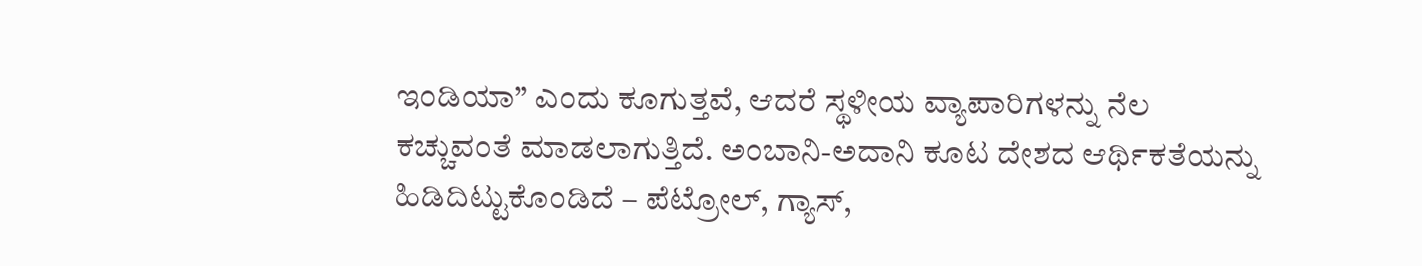ಇಂಡಿಯಾ” ಎಂದು ಕೂಗುತ್ತವೆ, ಆದರೆ ಸ್ಥಳೀಯ ವ್ಯಾಪಾರಿಗಳನ್ನು ನೆಲ ಕಚ್ಚುವಂತೆ ಮಾಡಲಾಗುತ್ತಿದೆ. ಅಂಬಾನಿ-ಅದಾನಿ ಕೂಟ ದೇಶದ ಆರ್ಥಿಕತೆಯನ್ನು ಹಿಡಿದಿಟ್ಟುಕೊಂಡಿದೆ – ಪೆಟ್ರೋಲ್, ಗ್ಯಾಸ್,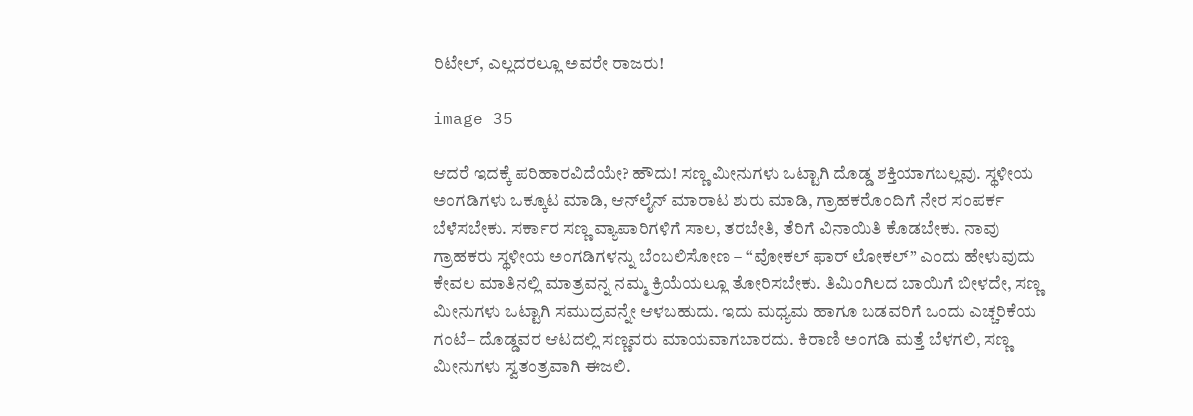ರಿಟೇಲ್, ಎಲ್ಲದರಲ್ಲೂ ಅವರೇ ರಾಜರು!

image 35

ಆದರೆ ಇದಕ್ಕೆ ಪರಿಹಾರವಿದೆಯೇ? ಹೌದು! ಸಣ್ಣ ಮೀನುಗಳು ಒಟ್ಟಾಗಿ ದೊಡ್ಡ ಶಕ್ತಿಯಾಗಬಲ್ಲವು. ಸ್ಥಳೀಯ ಅಂಗಡಿಗಳು ಒಕ್ಕೂಟ ಮಾಡಿ, ಆನ್‌ಲೈನ್ ಮಾರಾಟ ಶುರು ಮಾಡಿ, ಗ್ರಾಹಕರೊಂದಿಗೆ ನೇರ ಸಂಪರ್ಕ ಬೆಳೆಸಬೇಕು. ಸರ್ಕಾರ ಸಣ್ಣ ವ್ಯಾಪಾರಿಗಳಿಗೆ ಸಾಲ, ತರಬೇತಿ, ತೆರಿಗೆ ವಿನಾಯಿತಿ ಕೊಡಬೇಕು. ನಾವು ಗ್ರಾಹಕರು ಸ್ಥಳೀಯ ಅಂಗಡಿಗಳನ್ನು ಬೆಂಬಲಿಸೋಣ – “ವೋಕಲ್ ಫಾರ್ ಲೋಕಲ್” ಎಂದು ಹೇಳುವುದು ಕೇವಲ ಮಾತಿನಲ್ಲಿ ಮಾತ್ರವನ್ನ ನಮ್ಮ ಕ್ರಿಯೆಯಲ್ಲೂ ತೋರಿಸಬೇಕು. ತಿಮಿಂಗಿಲದ ಬಾಯಿಗೆ ಬೀಳದೇ, ಸಣ್ಣ ಮೀನುಗಳು ಒಟ್ಟಾಗಿ ಸಮುದ್ರವನ್ನೇ ಆಳಬಹುದು. ಇದು ಮಧ್ಯಮ ಹಾಗೂ ಬಡವರಿಗೆ ಒಂದು ಎಚ್ಚರಿಕೆಯ ಗಂಟೆ– ದೊಡ್ಡವರ ಆಟದಲ್ಲಿ ಸಣ್ಣವರು ಮಾಯವಾಗಬಾರದು. ಕಿರಾಣಿ ಅಂಗಡಿ ಮತ್ತೆ ಬೆಳಗಲಿ, ಸಣ್ಣ ಮೀನುಗಳು ಸ್ವತಂತ್ರವಾಗಿ ಈಜಲಿ.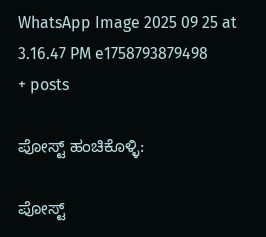WhatsApp Image 2025 09 25 at 3.16.47 PM e1758793879498
+ posts

ಪೋಸ್ಟ್ ಹಂಚಿಕೊಳ್ಳಿ:

ಪೋಸ್ಟ್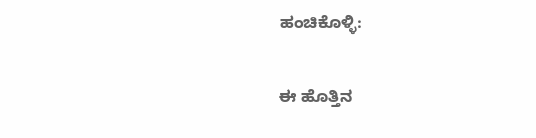ಹಂಚಿಕೊಳ್ಳಿ:

ಈ ಹೊತ್ತಿನ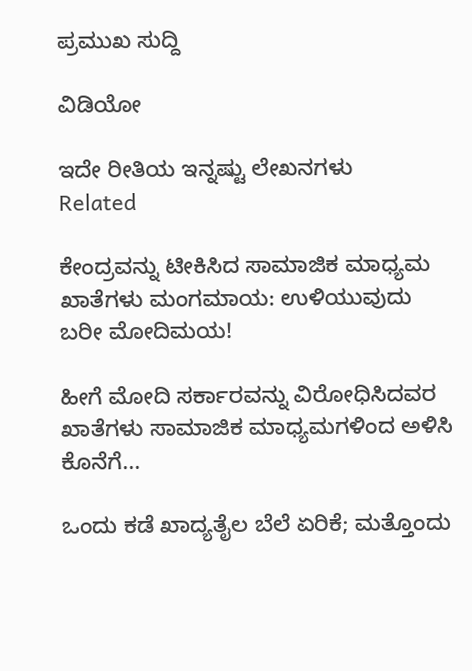ಪ್ರಮುಖ ಸುದ್ದಿ

ವಿಡಿಯೋ

ಇದೇ ರೀತಿಯ ಇನ್ನಷ್ಟು ಲೇಖನಗಳು
Related

ಕೇಂದ್ರವನ್ನು ಟೀಕಿಸಿದ ಸಾಮಾಜಿಕ ಮಾಧ್ಯಮ ಖಾತೆಗಳು ಮಂಗಮಾಯ: ಉಳಿಯುವುದು ಬರೀ ಮೋದಿಮಯ!

ಹೀಗೆ ಮೋದಿ ಸರ್ಕಾರವನ್ನು ವಿರೋಧಿಸಿದವರ ಖಾತೆಗಳು ಸಾಮಾಜಿಕ ಮಾಧ್ಯಮಗಳಿಂದ ಅಳಿಸಿ ಕೊನೆಗೆ...

ಒಂದು ಕಡೆ ಖಾದ್ಯತೈಲ ಬೆಲೆ ಏರಿಕೆ; ಮತ್ತೊಂದು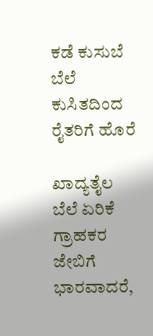ಕಡೆ ಕುಸುಬೆ ಬೆಲೆ ಕುಸಿತದಿಂದ ರೈತರಿಗೆ ಹೊರೆ

ಖಾದ್ಯತೈಲ ಬೆಲೆ ಏರಿಕೆ ಗ್ರಾಹಕರ ಜೇಬಿಗೆ ಭಾರವಾದರೆ,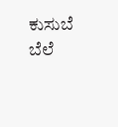ಕುಸುಬೆ ಬೆಲೆ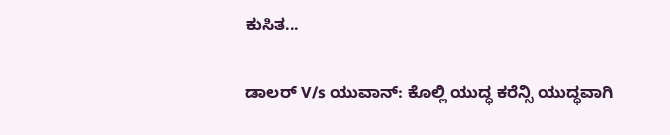ಕುಸಿತ...

ಡಾಲರ್ V/s ಯುವಾನ್: ಕೊಲ್ಲಿ ಯುದ್ಧ ಕರೆನ್ಸಿ ಯುದ್ಧವಾಗಿ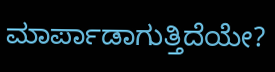ಮಾರ್ಪಾಡಾಗುತ್ತಿದೆಯೇ?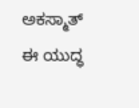ಅಕಸ್ಮಾತ್ ಈ ಯುದ್ಧ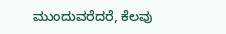ಮುಂದುವರೆದರೆ, ಕೆಲವು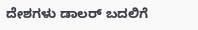ದೇಶಗಳು ಡಾಲರ್ ಬದಲಿಗೆ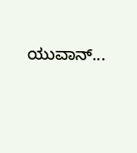ಯುವಾನ್...